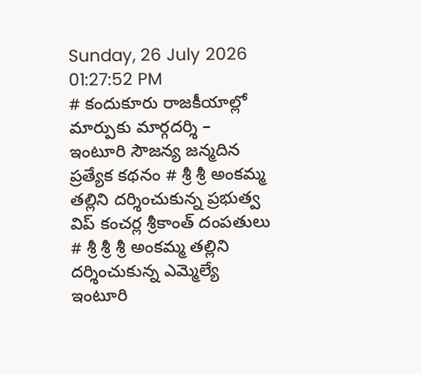Sunday, 26 July 2026 01:27:52 PM
# కందుకూరు రాజకీయాల్లో మార్పుకు మార్గదర్శి – ఇంటూరి సౌజన్య జన్మదిన ప్రత్యేక కథనం # శ్రీ శ్రీ అంకమ్మ తల్లిని దర్శించుకున్న ప్రభుత్వ విప్ కంచర్ల శ్రీకాంత్ దంపతులు # శ్రీ శ్రీ శ్రీ అంకమ్మ తల్లిని దర్శించుకున్న ఎమ్మెల్యే ఇంటూరి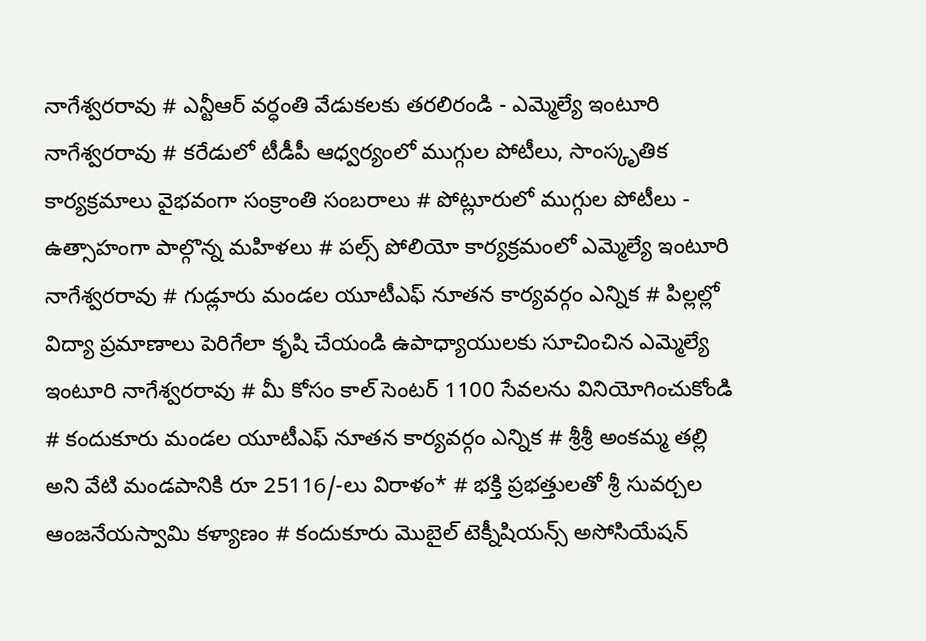నాగేశ్వరరావు # ఎన్టీఆర్ వర్ధంతి వేడుకలకు తరలిరండి - ఎమ్మెల్యే ఇంటూరి నాగేశ్వరరావు # కరేడులో టీడీపీ ఆధ్వర్యంలో ముగ్గుల పోటీలు, సాంస్కృతిక కార్యక్రమాలు వైభవంగా సంక్రాంతి సంబరాలు # పోట్లూరులో ముగ్గుల పోటీలు - ఉత్సాహంగా పాల్గొన్న మహిళలు # పల్స్ పోలియో కార్యక్రమంలో ఎమ్మెల్యే ఇంటూరి నాగేశ్వరరావు # గుడ్లూరు మండల యూటీఎఫ్ నూతన కార్యవర్గం ఎన్నిక # పిల్లల్లో విద్యా ప్రమాణాలు పెరిగేలా కృషి చేయండి ఉపాధ్యాయులకు సూచించిన ఎమ్మెల్యే ఇంటూరి నాగేశ్వరరావు # మీ కోసం కాల్ సెంటర్ 1100 సేవలను వినియోగించుకోండి # కందుకూరు మండల యూటీఎఫ్ నూతన కార్యవర్గం ఎన్నిక # శ్రీశ్రీ అంకమ్మ తల్లి అని వేటి మండపానికి రూ 25116/-లు విరాళం* # భక్తి ప్రభత్తులతో శ్రీ సువర్చల ఆంజనేయస్వామి కళ్యాణం # కందుకూరు మొబైల్ టెక్నీషియన్స్ అసోసియేషన్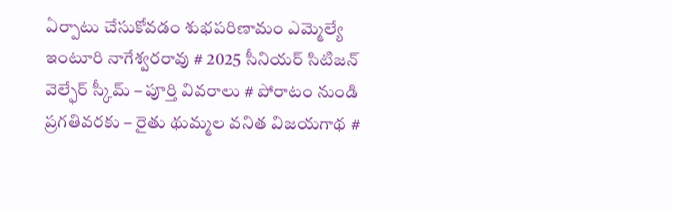ఏర్పాటు చేసుకోవడం శుభపరిణామం ఎమ్మెల్యే ఇంటూరి నాగేశ్వరరావు # 2025 సీనియర్ సిటిజన్ వెల్ఫేర్ స్కీమ్ – పూర్తి వివరాలు # పోరాటం నుండి ప్రగతివరకు – రైతు థుమ్మల వనిత విజయగాథ #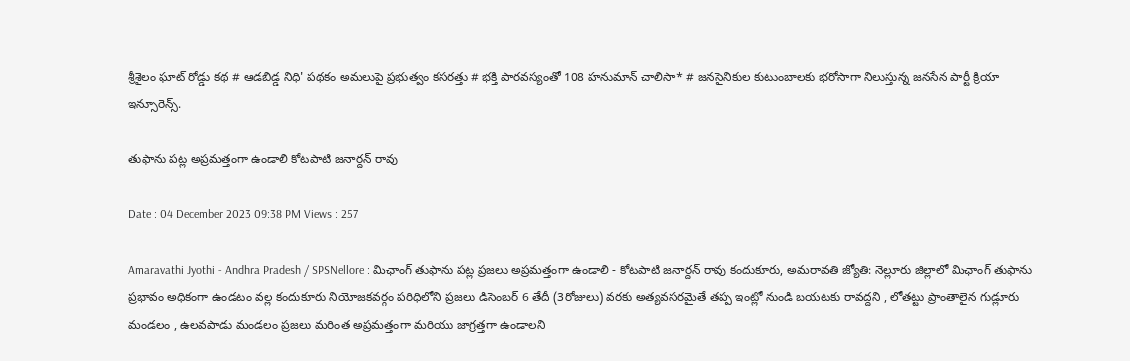శ్రీశైలం ఘాట్ రోడ్డు కథ # ఆడబిడ్డ నిధి' పథకం అమలుపై ప్రభుత్వం కసరత్తు # భక్తి పారవస్యంతో 108 హనుమాన్ చాలిసా* # జనసైనికుల కుటుంబాలకు భరోసాగా నిలుస్తున్న జనసేన పార్టీ క్రియా ఇన్సూరెన్స్.

తుఫాను పట్ల అప్రమత్తంగా ఉండాలి కోటపాటి జనార్దన్ రావు

Date : 04 December 2023 09:38 PM Views : 257

Amaravathi Jyothi - Andhra Pradesh / SPSNellore : మిఛాంగ్ తుఫాను పట్ల ప్రజలు అప్రమత్తంగా ఉండాలి - కోటపాటి జనార్దన్ రావు కందుకూరు, అమరావతి జ్యోతి: నెల్లూరు జిల్లాలో మిఛాంగ్ తుఫాను ప్రభావం అధికంగా ఉండటం వల్ల కందుకూరు నియోజకవర్గం పరిధిలోని ప్రజలు డిసెంబర్ 6 తేదీ (3రోజులు) వరకు అత్యవసరమైతే తప్ప ఇంట్లో నుండి బయటకు రావద్దని , లోతట్టు ప్రాంతాలైన గుడ్లూరు మండలం , ఉలవపాడు మండలం ప్రజలు మరింత అప్రమత్తంగా మరియు జాగ్రత్తగా ఉండాలని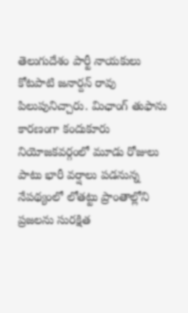తెలుగుదేశం పార్టీ నాయకులు కోటపాటి జనార్దన్ రావు పిలుపునిచ్చారు. మిఛాంగ్ తుఫాను కారణంగా కందుకూరు నియోజకవర్గంలో మూడు రోజులు పాటు భారీ వర్షాలు పడనున్న నేపథ్యంలో లోతట్టు ప్రాంతాల్లోని ప్రజలను సురక్షిత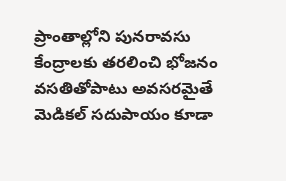ప్రాంతాల్లోని పునరావసు కేంద్రాలకు తరలించి భోజనం వసతితోపాటు అవసరమైతే మెడికల్ సదుపాయం కూడా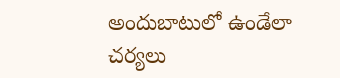అందుబాటులో ఉండేలా చర్యలు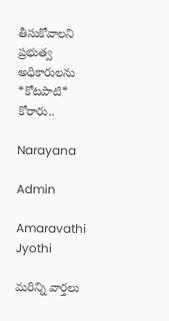తీసుకోవాలని ప్రభుత్వ అధికారులను *కోటపాటి* కోరారు..

Narayana

Admin

Amaravathi Jyothi

మరిన్ని వార్తలు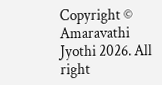Copyright © Amaravathi Jyothi 2026. All right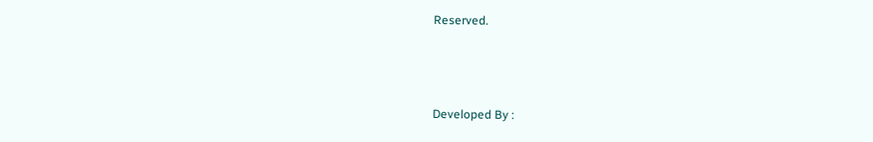Reserved.



Developed By :